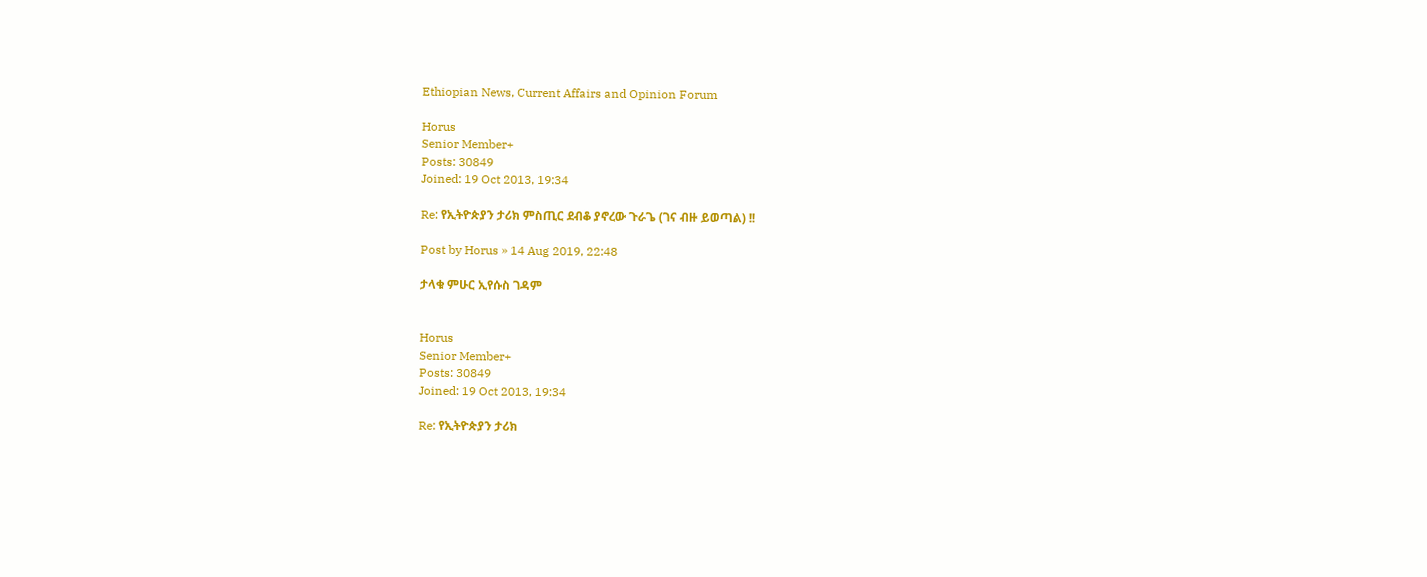Ethiopian News, Current Affairs and Opinion Forum

Horus
Senior Member+
Posts: 30849
Joined: 19 Oct 2013, 19:34

Re: የኢትዮጵያን ታሪክ ምስጢር ደብቆ ያኖረው ጉራጌ (ገና ብዙ ይወጣል) !!

Post by Horus » 14 Aug 2019, 22:48

ታላቁ ምሁር ኢየሱስ ገዳም


Horus
Senior Member+
Posts: 30849
Joined: 19 Oct 2013, 19:34

Re: የኢትዮጵያን ታሪክ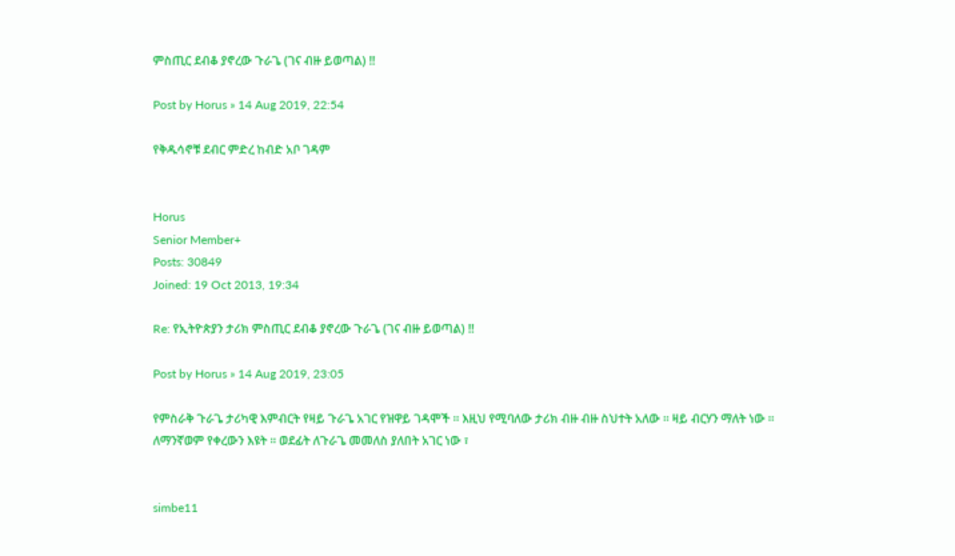ምስጢር ደብቆ ያኖረው ጉራጌ (ገና ብዙ ይወጣል) !!

Post by Horus » 14 Aug 2019, 22:54

የቅዱሳኖቹ ደብር ምድረ ከብድ አቦ ገዳም


Horus
Senior Member+
Posts: 30849
Joined: 19 Oct 2013, 19:34

Re: የኢትዮጵያን ታሪክ ምስጢር ደብቆ ያኖረው ጉራጌ (ገና ብዙ ይወጣል) !!

Post by Horus » 14 Aug 2019, 23:05

የምስራቅ ጉራጌ ታሪካዊ እምብርት የዛይ ጉራጌ አገር የዝዋይ ገዳሞች ። እዚህ የሚባለው ታሪክ ብዙ ብዙ ስህተት አለው ። ዛይ ብርሃን ማለት ነው ። ለማንኛወም የቀረውን እዩት ። ወደፊት ለጉራጌ መመለስ ያለበት አገር ነው ፣


simbe11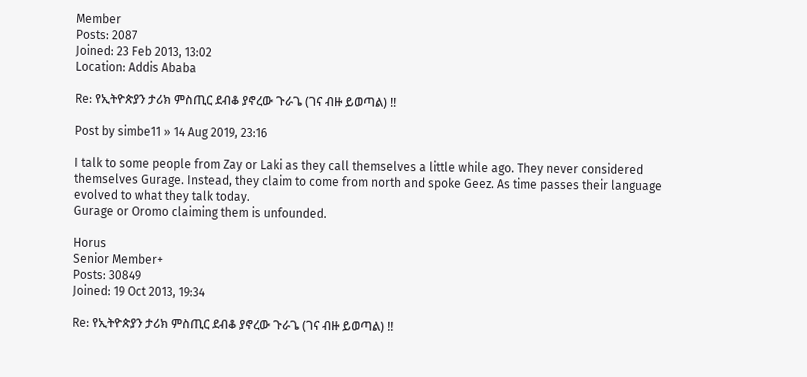Member
Posts: 2087
Joined: 23 Feb 2013, 13:02
Location: Addis Ababa

Re: የኢትዮጵያን ታሪክ ምስጢር ደብቆ ያኖረው ጉራጌ (ገና ብዙ ይወጣል) !!

Post by simbe11 » 14 Aug 2019, 23:16

I talk to some people from Zay or Laki as they call themselves a little while ago. They never considered themselves Gurage. Instead, they claim to come from north and spoke Geez. As time passes their language evolved to what they talk today.
Gurage or Oromo claiming them is unfounded.

Horus
Senior Member+
Posts: 30849
Joined: 19 Oct 2013, 19:34

Re: የኢትዮጵያን ታሪክ ምስጢር ደብቆ ያኖረው ጉራጌ (ገና ብዙ ይወጣል) !!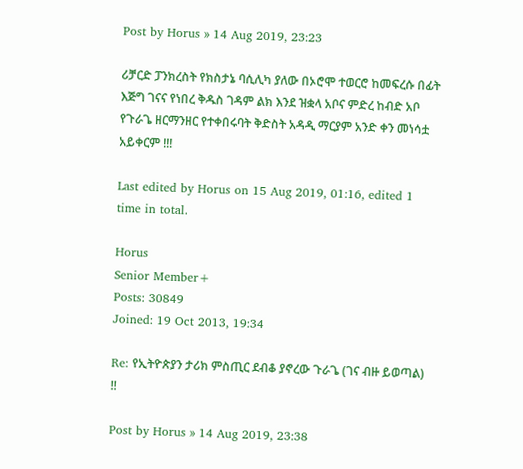Post by Horus » 14 Aug 2019, 23:23

ሪቻርድ ፓንክረስት የክስታኔ ባሲሊካ ያለው በኦሮሞ ተወርሮ ከመፍረሱ በፊት እጅግ ገናና የነበረ ቅዱስ ገዳም ልክ እንደ ዝቋላ አቦና ምድረ ከብድ አቦ የጉራጌ ዘርማንዘር የተቀበሩባት ቅድስት አዳዲ ማርያም አንድ ቀን መነሳቷ አይቀርም !!!

Last edited by Horus on 15 Aug 2019, 01:16, edited 1 time in total.

Horus
Senior Member+
Posts: 30849
Joined: 19 Oct 2013, 19:34

Re: የኢትዮጵያን ታሪክ ምስጢር ደብቆ ያኖረው ጉራጌ (ገና ብዙ ይወጣል) !!

Post by Horus » 14 Aug 2019, 23:38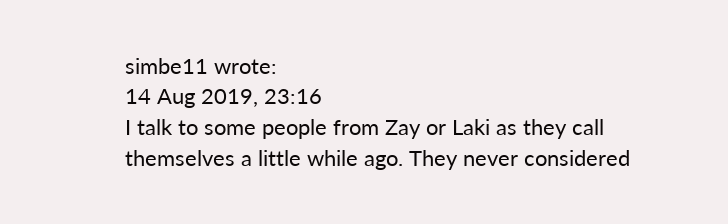simbe11 wrote:
14 Aug 2019, 23:16
I talk to some people from Zay or Laki as they call themselves a little while ago. They never considered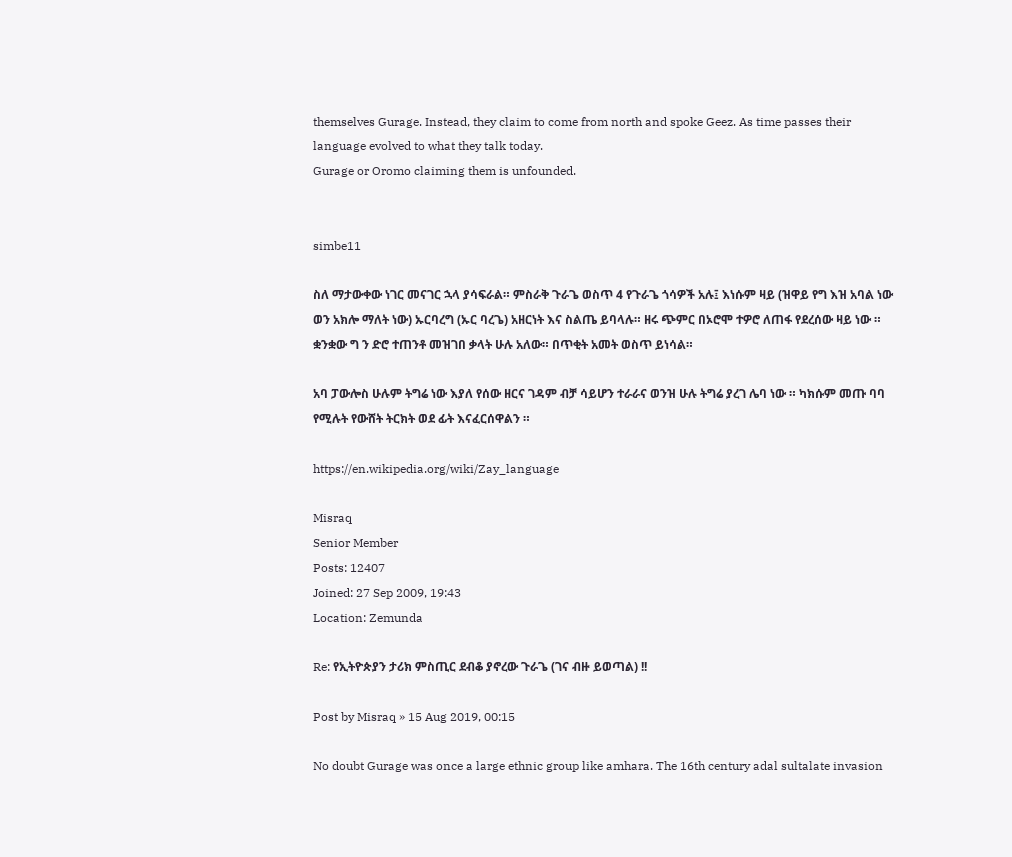themselves Gurage. Instead, they claim to come from north and spoke Geez. As time passes their language evolved to what they talk today.
Gurage or Oromo claiming them is unfounded.


simbe11

ስለ ማታውቀው ነገር መናገር ኋላ ያሳፍራል። ምስራቅ ጉራጌ ወስጥ 4 የጉራጌ ጎሳዎች አሉ፤ እነሱም ዛይ (ዝዋይ የግ እዝ አባል ነው ወን አክሎ ማለት ነው) ኡርባረግ (ኡር ባረጌ) አዘርነት እና ስልጤ ይባላሉ። ዘሩ ጭምር በኦሮሞ ተዎሮ ለጠፋ የደረሰው ዛይ ነው ። ቋንቋው ግ ን ድሮ ተጠንቶ መዝገበ ቃላት ሁሉ አለው። በጥቂት አመት ወስጥ ይነሳል።

አባ ፓውሎስ ሁሉም ትግሬ ነው እያለ የሰው ዘርና ገዳም ብቻ ሳይሆን ተራራና ወንዝ ሁሉ ትግሬ ያረገ ሌባ ነው ። ካክሱም መጡ ባባ የሚሉት የውሸት ትርክት ወደ ፊት እናፈርሰዋልን ።

https://en.wikipedia.org/wiki/Zay_language

Misraq
Senior Member
Posts: 12407
Joined: 27 Sep 2009, 19:43
Location: Zemunda

Re: የኢትዮጵያን ታሪክ ምስጢር ደብቆ ያኖረው ጉራጌ (ገና ብዙ ይወጣል) !!

Post by Misraq » 15 Aug 2019, 00:15

No doubt Gurage was once a large ethnic group like amhara. The 16th century adal sultalate invasion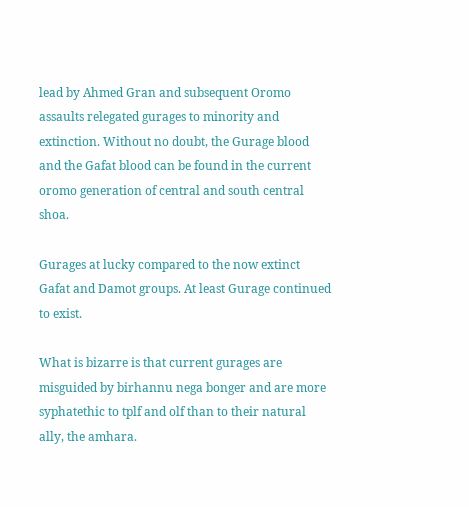lead by Ahmed Gran and subsequent Oromo assaults relegated gurages to minority and extinction. Without no doubt, the Gurage blood and the Gafat blood can be found in the current oromo generation of central and south central shoa.

Gurages at lucky compared to the now extinct Gafat and Damot groups. At least Gurage continued to exist.

What is bizarre is that current gurages are misguided by birhannu nega bonger and are more syphatethic to tplf and olf than to their natural ally, the amhara.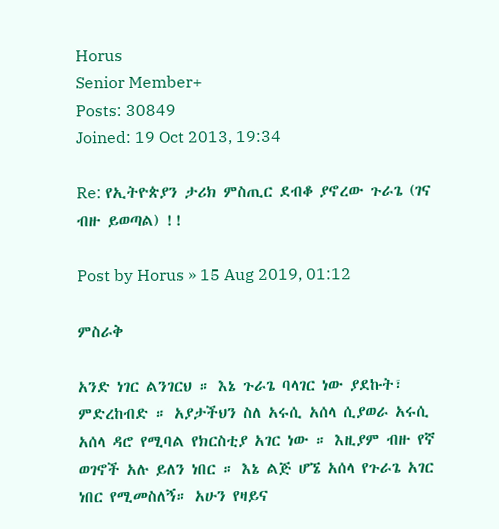Horus
Senior Member+
Posts: 30849
Joined: 19 Oct 2013, 19:34

Re: የኢትዮጵያን ታሪክ ምስጢር ደብቆ ያኖረው ጉራጌ (ገና ብዙ ይወጣል) !!

Post by Horus » 15 Aug 2019, 01:12

ምስራቅ

አንድ ነገር ልንገርህ ። እኔ ጉራጌ ባላገር ነው ያደኩት፣ ምድረከብድ ። አያታችህን ስለ አሩሲ አሰላ ሲያወራ አሩሲ አሰላ ዳሮ የሚባል የክርስቲያ አገር ነው ። እዚያም ብዙ የኛ ወገኖች አሉ ይለን ነበር ። እኔ ልጅ ሆኜ አሰላ የጉራጌ አገር ነበር የሚመስለኝ። አሁን የዛይና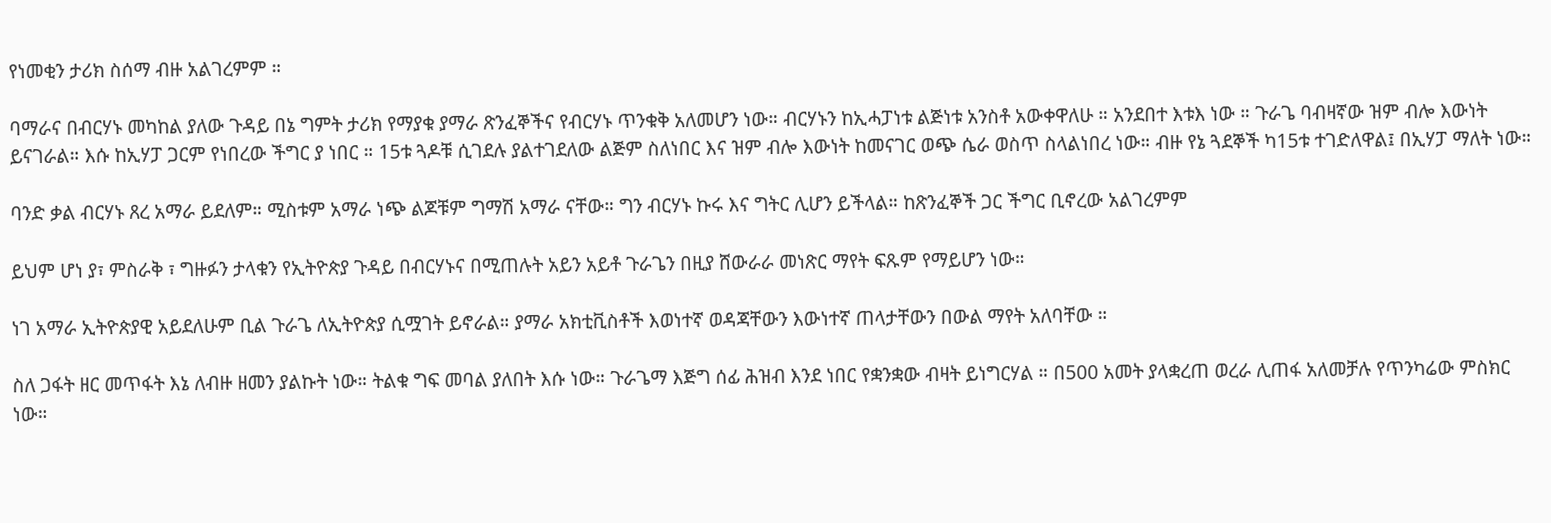የነመቂን ታሪክ ስሰማ ብዙ አልገረምም ።

ባማራና በብርሃኑ መካከል ያለው ጉዳይ በኔ ግምት ታሪክ የማያቁ ያማራ ጽንፈኞችና የብርሃኑ ጥንቁቅ አለመሆን ነው። ብርሃኑን ከኢሓፓነቱ ልጅነቱ አንስቶ አውቀዋለሁ ። አንደበተ እቱእ ነው ። ጉራጌ ባብዛኛው ዝም ብሎ እውነት ይናገራል። እሱ ከኢሃፓ ጋርም የነበረው ችግር ያ ነበር ። 15ቱ ጓዶቹ ሲገደሉ ያልተገደለው ልጅም ስለነበር እና ዝም ብሎ እውነት ከመናገር ወጭ ሴራ ወስጥ ስላልነበረ ነው። ብዙ የኔ ጓደኞች ካ15ቱ ተገድለዋል፤ በኢሃፓ ማለት ነው።

ባንድ ቃል ብርሃኑ ጸረ አማራ ይደለም። ሚስቱም አማራ ነጭ ልጆቹም ግማሽ አማራ ናቸው። ግን ብርሃኑ ኩሩ እና ግትር ሊሆን ይችላል። ከጽንፈኞች ጋር ችግር ቢኖረው አልገረምም

ይህም ሆነ ያ፣ ምስራቅ ፣ ግዙፉን ታላቁን የኢትዮጵያ ጉዳይ በብርሃኑና በሚጠሉት አይን አይቶ ጉራጌን በዚያ ሸውራራ መነጽር ማየት ፍጹም የማይሆን ነው።

ነገ አማራ ኢትዮጵያዊ አይደለሁም ቢል ጉራጌ ለኢትዮጵያ ሲሟገት ይኖራል። ያማራ አክቲቪስቶች እወነተኛ ወዳጃቸውን እውነተኛ ጠላታቸውን በውል ማየት አለባቸው ።

ስለ ጋፋት ዘር መጥፋት እኔ ለብዙ ዘመን ያልኩት ነው። ትልቁ ግፍ መባል ያለበት እሱ ነው። ጉራጌማ እጅግ ሰፊ ሕዝብ እንደ ነበር የቋንቋው ብዛት ይነግርሃል ። በ500 አመት ያላቋረጠ ወረራ ሊጠፋ አለመቻሉ የጥንካሬው ምስክር ነው።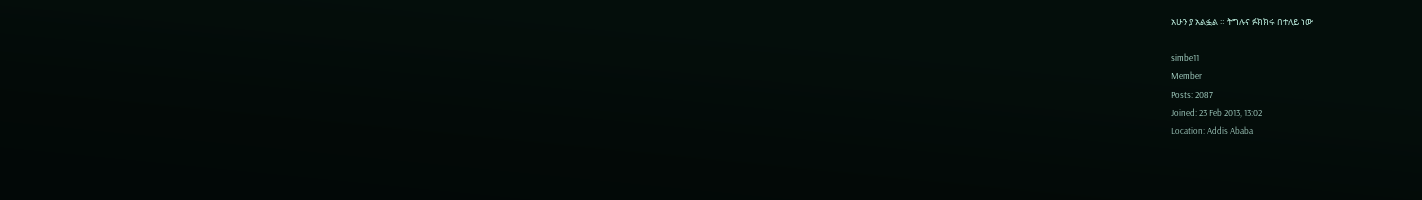አሁን ያ አልፏል ። ትግሉና ፉክክሩ በተለይ ነው

simbe11
Member
Posts: 2087
Joined: 23 Feb 2013, 13:02
Location: Addis Ababa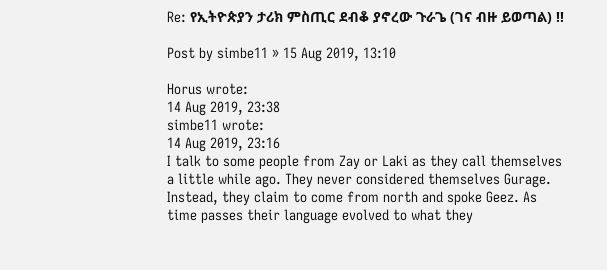Re: የኢትዮጵያን ታሪክ ምስጢር ደብቆ ያኖረው ጉራጌ (ገና ብዙ ይወጣል) !!

Post by simbe11 » 15 Aug 2019, 13:10

Horus wrote:
14 Aug 2019, 23:38
simbe11 wrote:
14 Aug 2019, 23:16
I talk to some people from Zay or Laki as they call themselves a little while ago. They never considered themselves Gurage. Instead, they claim to come from north and spoke Geez. As time passes their language evolved to what they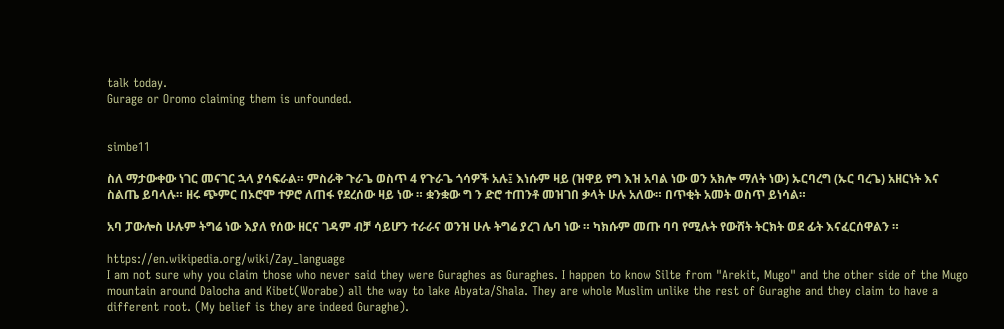talk today.
Gurage or Oromo claiming them is unfounded.


simbe11

ስለ ማታውቀው ነገር መናገር ኋላ ያሳፍራል። ምስራቅ ጉራጌ ወስጥ 4 የጉራጌ ጎሳዎች አሉ፤ እነሱም ዛይ (ዝዋይ የግ እዝ አባል ነው ወን አክሎ ማለት ነው) ኡርባረግ (ኡር ባረጌ) አዘርነት እና ስልጤ ይባላሉ። ዘሩ ጭምር በኦሮሞ ተዎሮ ለጠፋ የደረሰው ዛይ ነው ። ቋንቋው ግ ን ድሮ ተጠንቶ መዝገበ ቃላት ሁሉ አለው። በጥቂት አመት ወስጥ ይነሳል።

አባ ፓውሎስ ሁሉም ትግሬ ነው እያለ የሰው ዘርና ገዳም ብቻ ሳይሆን ተራራና ወንዝ ሁሉ ትግሬ ያረገ ሌባ ነው ። ካክሱም መጡ ባባ የሚሉት የውሸት ትርክት ወደ ፊት እናፈርሰዋልን ።

https://en.wikipedia.org/wiki/Zay_language
I am not sure why you claim those who never said they were Guraghes as Guraghes. I happen to know Silte from "Arekit, Mugo" and the other side of the Mugo mountain around Dalocha and Kibet(Worabe) all the way to lake Abyata/Shala. They are whole Muslim unlike the rest of Guraghe and they claim to have a different root. (My belief is they are indeed Guraghe).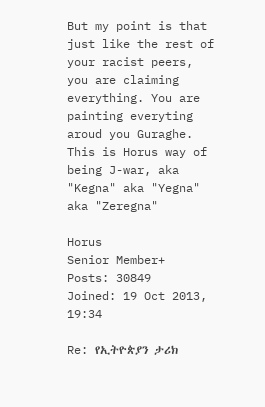But my point is that just like the rest of your racist peers, you are claiming everything. You are painting everyting aroud you Guraghe.
This is Horus way of being J-war, aka "Kegna" aka "Yegna" aka "Zeregna"

Horus
Senior Member+
Posts: 30849
Joined: 19 Oct 2013, 19:34

Re: የኢትዮጵያን ታሪክ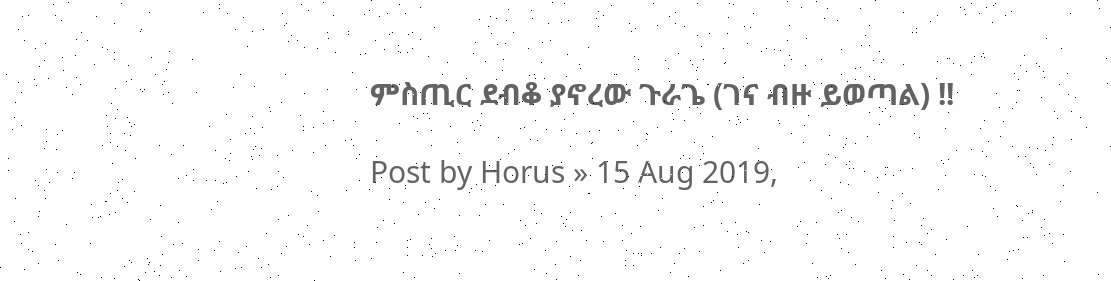ምስጢር ደብቆ ያኖረው ጉራጌ (ገና ብዙ ይወጣል) !!

Post by Horus » 15 Aug 2019,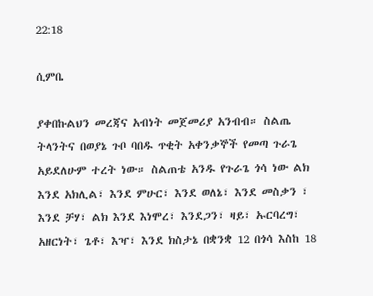22:18

ሲምቤ

ያቀበኩልህን መረጃና አብነት መጀመሪያ አንብብ። ስልጤ ትላንትና በወያኔ ጉቦ ባበዱ ጥቂት አቀንቃኞች የመጣ ጉራጌ አይደለሁም ተረት ነው። ስልጠቴ አንዱ የጉራጌ ጎሳ ነው ልክ እንደ አክሊል፣ እንደ ምሁር፣ እንደ ወለኔ፣ እንደ መስቃን ፣ እንደ ቻሃ፣ ልክ እንደ እነሞረ፣ እንደጋን፣ ዛይ፣ ኡርባረግ፣ አዘርነት፣ ጌቶ፣ እዣ፣ እንደ ክስታኔ በቋንቋ 12 በጎሳ እስከ 18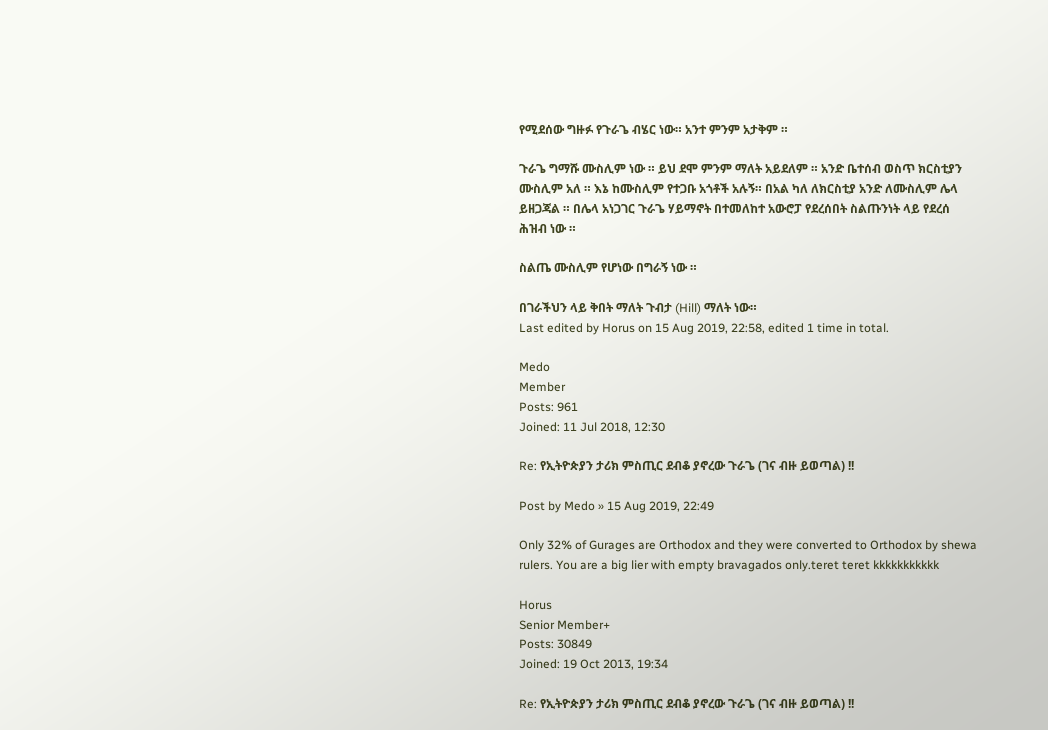የሚደሰው ግዙፉ የጉራጌ ብሄር ነው። አንተ ምንም አታቅም ።

ጉራጌ ግማሹ ሙስሊም ነው ። ይህ ደሞ ምንም ማለት አይደለም ። አንድ ቤተሰብ ወስጥ ክርስቲያን ሙስሊም አለ ። እኔ ከሙስሊም የተጋቡ አጎቶች አሉኝ። በአል ካለ ለክርስቲያ አንድ ለሙስሊም ሌላ ይዘጋጃል ። በሌላ አነጋገር ጉራጌ ሃይማኖት በተመለከተ አውሮፓ የደረሰበት ስልጡንነት ላይ የደረሰ ሕዝብ ነው ።

ስልጤ ሙስሊም የሆነው በግራኝ ነው ።

በገራችህን ላይ ቅበት ማለት ጉብታ (Hill) ማለት ነው።
Last edited by Horus on 15 Aug 2019, 22:58, edited 1 time in total.

Medo
Member
Posts: 961
Joined: 11 Jul 2018, 12:30

Re: የኢትዮጵያን ታሪክ ምስጢር ደብቆ ያኖረው ጉራጌ (ገና ብዙ ይወጣል) !!

Post by Medo » 15 Aug 2019, 22:49

Only 32% of Gurages are Orthodox and they were converted to Orthodox by shewa rulers. You are a big lier with empty bravagados only.teret teret kkkkkkkkkkk

Horus
Senior Member+
Posts: 30849
Joined: 19 Oct 2013, 19:34

Re: የኢትዮጵያን ታሪክ ምስጢር ደብቆ ያኖረው ጉራጌ (ገና ብዙ ይወጣል) !!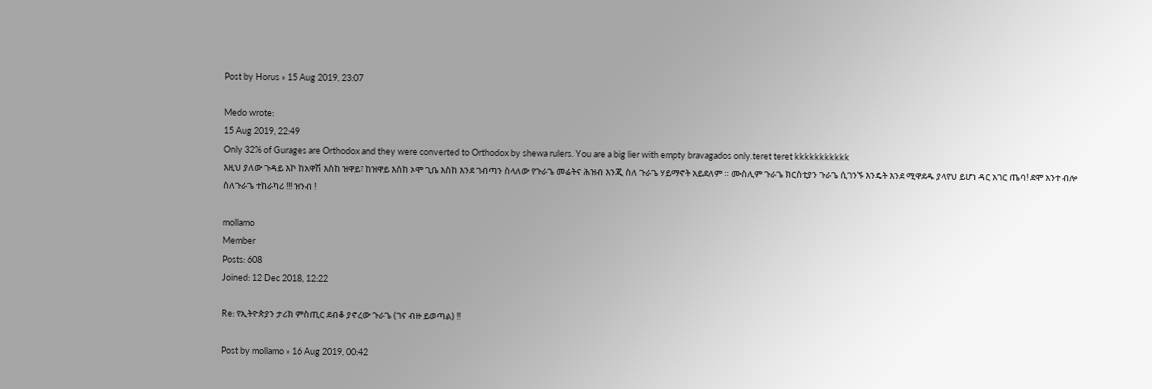Post by Horus » 15 Aug 2019, 23:07

Medo wrote:
15 Aug 2019, 22:49
Only 32% of Gurages are Orthodox and they were converted to Orthodox by shewa rulers. You are a big lier with empty bravagados only.teret teret kkkkkkkkkkk
እዚህ ያለው ጉዳይ እኮ ከአዋሽ እስከ ዝዋይ፣ ከዝዋይ እስከ ኦሞ ጊቤ እስከ እንደ ገብጣን ስላለው የጉራጌ መሬትና ሕዝብ እንጂ ስለ ጉራጌ ሃይማኖት አይደለም ። ሙስሊም ጉራጌ ክርስቲያን ጉራጌ ሲገንኙ እንዴት እንደ ሚዋደዱ ያላየህ ይሆነ ዳር አገር ጤባ! ደሞ አንተ ብሎ ስለጉራጌ ተከራካሪ !!! ዝንብ !

mollamo
Member
Posts: 608
Joined: 12 Dec 2018, 12:22

Re: የኢትዮጵያን ታሪክ ምስጢር ደብቆ ያኖረው ጉራጌ (ገና ብዙ ይወጣል) !!

Post by mollamo » 16 Aug 2019, 00:42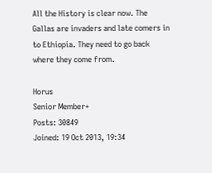All the History is clear now. The Gallas are invaders and late comers in to Ethiopia. They need to go back where they come from.

Horus
Senior Member+
Posts: 30849
Joined: 19 Oct 2013, 19:34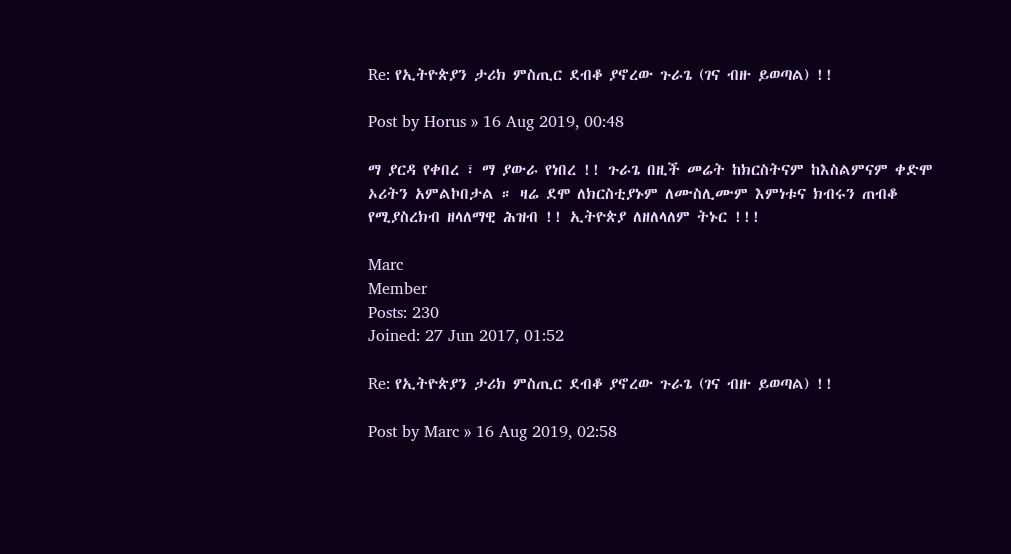Re: የኢትዮጵያን ታሪክ ምስጢር ደብቆ ያኖረው ጉራጌ (ገና ብዙ ይወጣል) !!

Post by Horus » 16 Aug 2019, 00:48

ማ ያርዳ የቀበረ ፣ ማ ያውራ የነበረ !! ጉራጌ በዚች መሬት ከክርስትናም ከእስልምናም ቀድሞ ኦሪትን አምልኮበታል ። ዛሬ ደሞ ለክርስቲያኑም ለሙስሊሙም እምነቱና ክብሩን ጠብቆ የሚያስረክብ ዘላለማዊ ሕዝብ !! ኢትዮጵያ ለዘለላለም ትኑር !!!

Marc
Member
Posts: 230
Joined: 27 Jun 2017, 01:52

Re: የኢትዮጵያን ታሪክ ምስጢር ደብቆ ያኖረው ጉራጌ (ገና ብዙ ይወጣል) !!

Post by Marc » 16 Aug 2019, 02:58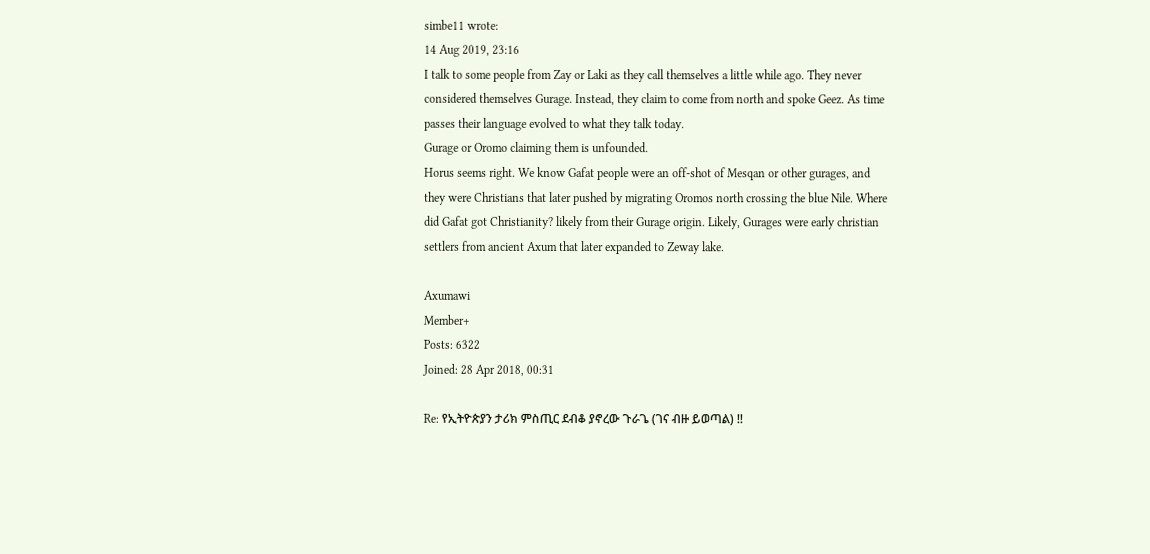simbe11 wrote:
14 Aug 2019, 23:16
I talk to some people from Zay or Laki as they call themselves a little while ago. They never considered themselves Gurage. Instead, they claim to come from north and spoke Geez. As time passes their language evolved to what they talk today.
Gurage or Oromo claiming them is unfounded.
Horus seems right. We know Gafat people were an off-shot of Mesqan or other gurages, and they were Christians that later pushed by migrating Oromos north crossing the blue Nile. Where did Gafat got Christianity? likely from their Gurage origin. Likely, Gurages were early christian settlers from ancient Axum that later expanded to Zeway lake.

Axumawi
Member+
Posts: 6322
Joined: 28 Apr 2018, 00:31

Re: የኢትዮጵያን ታሪክ ምስጢር ደብቆ ያኖረው ጉራጌ (ገና ብዙ ይወጣል) !!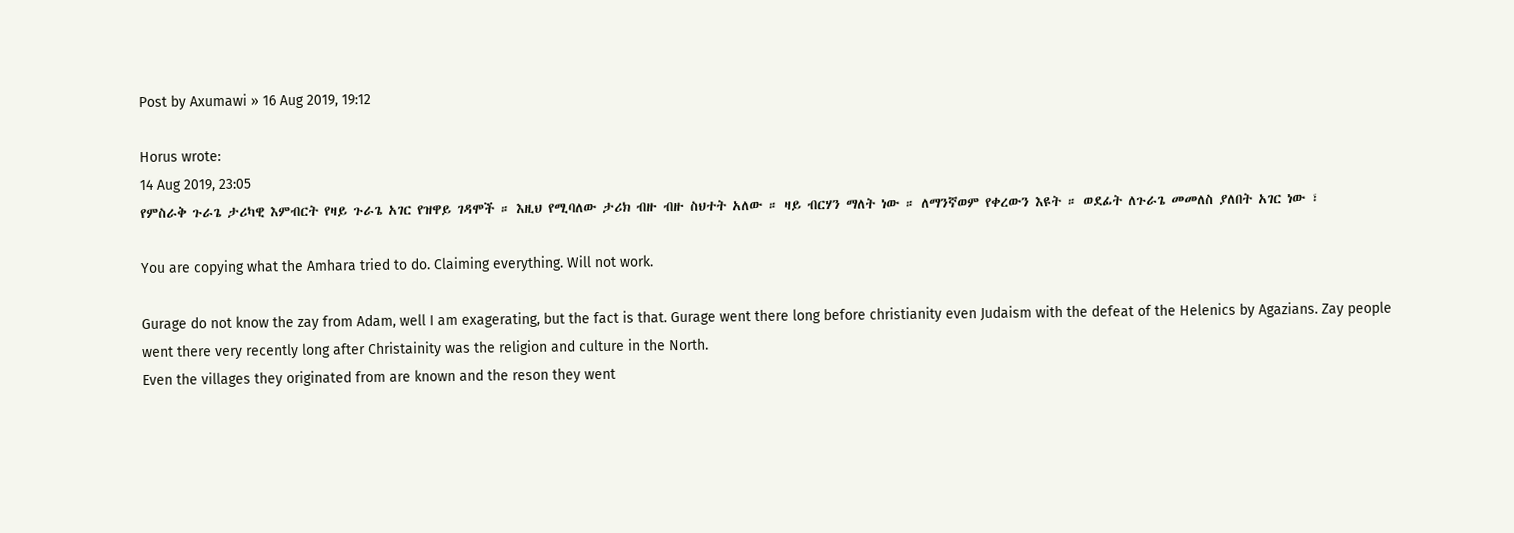Post by Axumawi » 16 Aug 2019, 19:12

Horus wrote:
14 Aug 2019, 23:05
የምስራቅ ጉራጌ ታሪካዊ እምብርት የዛይ ጉራጌ አገር የዝዋይ ገዳሞች ። እዚህ የሚባለው ታሪክ ብዙ ብዙ ስህተት አለው ። ዛይ ብርሃን ማለት ነው ። ለማንኛወም የቀረውን እዩት ። ወደፊት ለጉራጌ መመለስ ያለበት አገር ነው ፣

You are copying what the Amhara tried to do. Claiming everything. Will not work.

Gurage do not know the zay from Adam, well I am exagerating, but the fact is that. Gurage went there long before christianity even Judaism with the defeat of the Helenics by Agazians. Zay people went there very recently long after Christainity was the religion and culture in the North.
Even the villages they originated from are known and the reson they went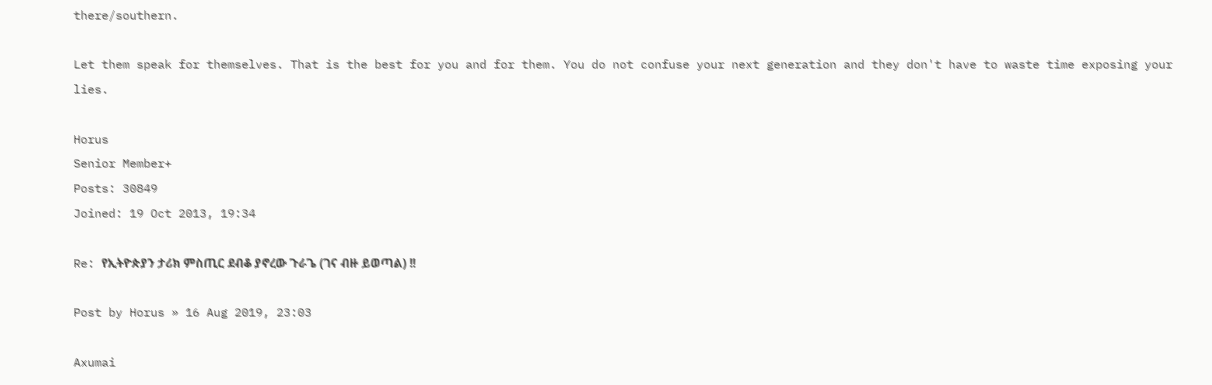there/southern.

Let them speak for themselves. That is the best for you and for them. You do not confuse your next generation and they don't have to waste time exposing your lies.

Horus
Senior Member+
Posts: 30849
Joined: 19 Oct 2013, 19:34

Re: የኢትዮጵያን ታሪክ ምስጢር ደብቆ ያኖረው ጉራጌ (ገና ብዙ ይወጣል) !!

Post by Horus » 16 Aug 2019, 23:03

Axumai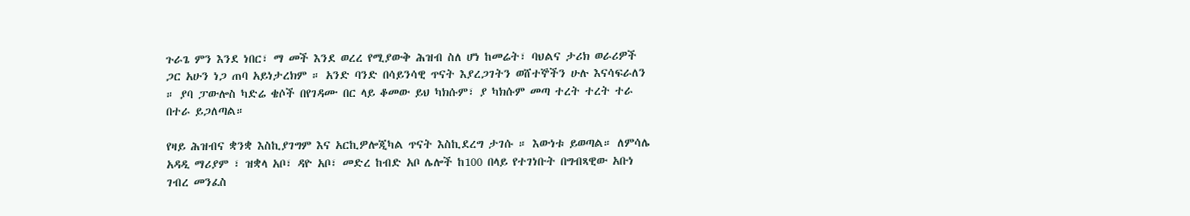ጉራጌ ምን እንደ ነበር፣ ማ መች እንደ ወረረ የሚያውቅ ሕዝብ ስለ ሆነ ከመሬት፣ ባህልና ታሪክ ወራሪዎች ጋር አሁን ነጋ ጠባ አይነታረክም ። አንድ ባንድ በሳይንሳዊ ጥናት እያረጋገትን ወሸተኞችን ሁሉ እናሳፍራለን ። ያባ ፓውሎስ ካድሬ ቄሶች በየገዳሙ በር ላይ ቆመው ይህ ካክሱም፣ ያ ካክሱም መጣ ተረት ተረት ተራ በተራ ይጋለጣል።

የዛይ ሕዝብና ቋንቋ እስኪያገግም እና አርኪዎሎጂካል ጥናት እስኪደረግ ታገሱ ። እውነቱ ይወጣል። ለምሳሌ አዳዲ ማሪያም ፣ ዝቋላ አቦ፣ ዳዮ አቦ፣ መድረ ከብድ አቦ ሌሎች ከ100 በላይ የተገነቡት በግብጻዊው አቡነ ገብረ መንፈስ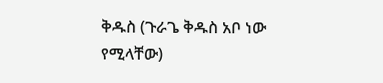ቅዱስ (ጉራጌ ቅዱስ አቦ ነው የሚላቸው)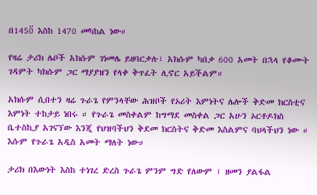በ1450፟ እስከ 1470 መካከል ነው።

የዛሬ ታሪክ ሌቦች አክሱም ገነመሌ ይዘባርቃሉ፣ አክሱም ካበቃ 600 አመት በኋላ የቆሙት ገዳምት ካክሱም ጋር ማያያዝን የላቀ ቅጥፈት ሊኖር አይችልም።

አክሱም ሲበተን ዛሬ ጉራጌ የምንላቸው ሕዝቦች የኦሪት እምነትና ሌሎች ቅድመ ክርስቲና እምነት ተከታይ ነበሩ ። የጉራጌ መስቀልም ከግማደ መስቀል ጋር አሁን ኦርቶዶክስ ቤተስኪያ አገናኘው እንጂ የህዝባችህን ቅደመ ክርስትና ቅድመ እስልምና ባህላችህን ነው ። እሱም የጉራጌ አዲስ አመት ማለት ነው።

ታሪክ በእውነት እስከ ተነገረ ድረስ ጉራጌ ምንም ግድ የለውም ፣ ዘመን ያልፋል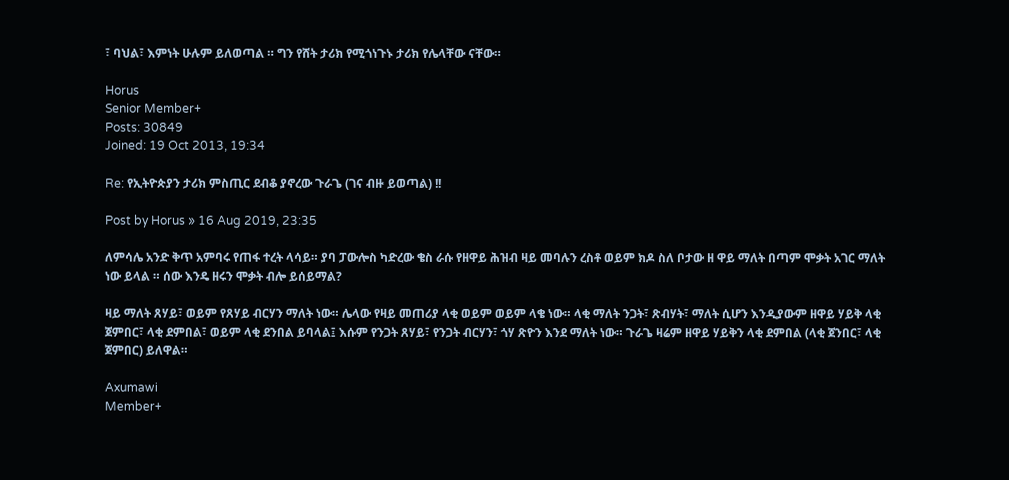፣ ባህል፣ እምነት ሁሉም ይለወጣል ። ግን የሸት ታሪክ የሚጎነጉኑ ታሪክ የሌላቸው ናቸው።

Horus
Senior Member+
Posts: 30849
Joined: 19 Oct 2013, 19:34

Re: የኢትዮጵያን ታሪክ ምስጢር ደብቆ ያኖረው ጉራጌ (ገና ብዙ ይወጣል) !!

Post by Horus » 16 Aug 2019, 23:35

ለምሳሌ አንድ ቅጥ አምባሩ የጠፋ ተረት ላሳይ። ያባ ፓውሎስ ካድረው ቄስ ራሱ የዘዋይ ሕዝብ ዛይ መባሉን ረስቶ ወይም ክዶ ስለ ቦታው ዘ ዋይ ማለት በጣም ሞቃት አገር ማለት ነው ይላል ። ሰው እንዴ ዘሩን ሞቃት ብሎ ይሰይማል?

ዛይ ማለት ጸሃይ፣ ወይም የጸሃይ ብርሃን ማለት ነው። ሌላው የዛይ መጠሪያ ላቂ ወይም ወይም ላቄ ነው። ላቂ ማለት ንጋት፣ ጽብሃት፣ ማለት ሲሆን እንዲያውም ዘዋይ ሃይቅ ላቂ ጀምበር፣ ላቂ ደምበል፣ ወይም ላቂ ደንበል ይባላል፤ እሱም የንጋት ጸሃይ፣ የንጋት ብርሃን፣ ጎሃ ጽዮን እንደ ማለት ነው። ጉራጌ ዛሬም ዘዋይ ሃይቅን ላቂ ደምበል (ላቂ ጀንበር፣ ላቂ ጀምበር) ይለዋል።

Axumawi
Member+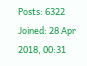Posts: 6322
Joined: 28 Apr 2018, 00:31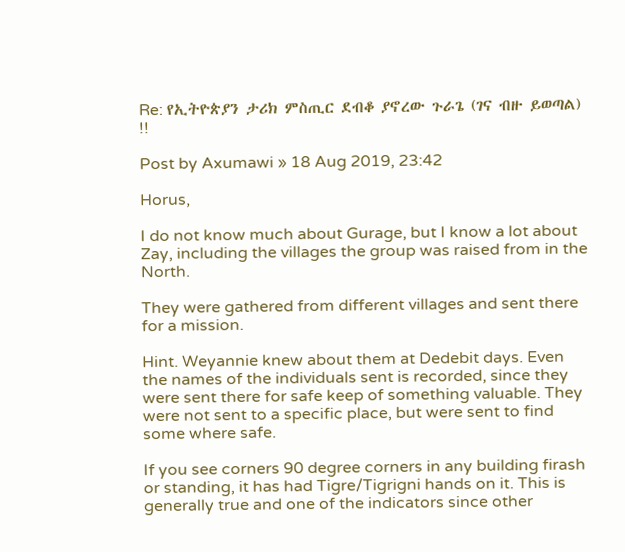Re: የኢትዮጵያን ታሪክ ምስጢር ደብቆ ያኖረው ጉራጌ (ገና ብዙ ይወጣል) !!

Post by Axumawi » 18 Aug 2019, 23:42

Horus,

I do not know much about Gurage, but I know a lot about Zay, including the villages the group was raised from in the North.

They were gathered from different villages and sent there for a mission.

Hint. Weyannie knew about them at Dedebit days. Even the names of the individuals sent is recorded, since they were sent there for safe keep of something valuable. They were not sent to a specific place, but were sent to find some where safe.

If you see corners 90 degree corners in any building firash or standing, it has had Tigre/Tigrigni hands on it. This is generally true and one of the indicators since other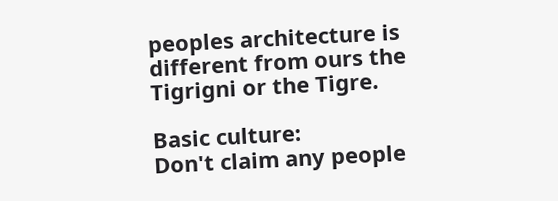peoples architecture is different from ours the Tigrigni or the Tigre.

Basic culture:
Don't claim any people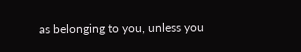as belonging to you, unless you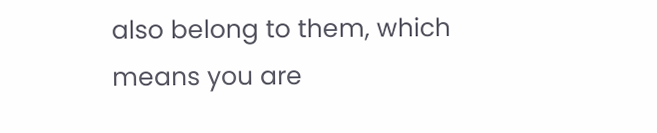also belong to them, which means you are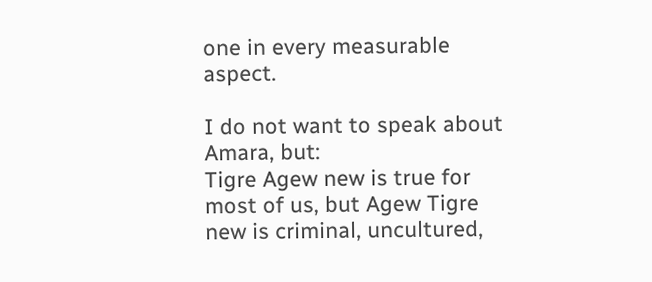one in every measurable aspect.

I do not want to speak about Amara, but:
Tigre Agew new is true for most of us, but Agew Tigre new is criminal, uncultured,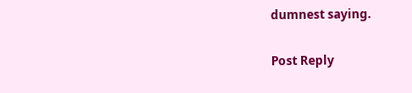dumnest saying.

Post Reply